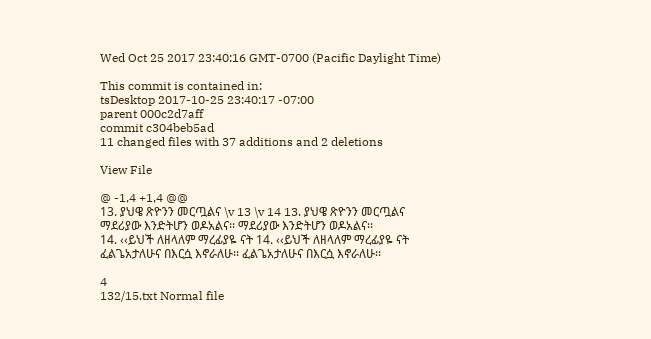Wed Oct 25 2017 23:40:16 GMT-0700 (Pacific Daylight Time)

This commit is contained in:
tsDesktop 2017-10-25 23:40:17 -07:00
parent 000c2d7aff
commit c304beb5ad
11 changed files with 37 additions and 2 deletions

View File

@ -1,4 +1,4 @@
13. ያህዌ ጽዮንን መርጧልና \v 13 \v 14 13. ያህዌ ጽዮንን መርጧልና
ማደሪያው እንድትሆን ወዶአልና፡፡ ማደሪያው እንድትሆን ወዶአልና፡፡
14. ‹‹ይህች ለዘላለም ማረፊያዬ ናት 14. ‹‹ይህች ለዘላለም ማረፊያዬ ናት
ፈልጌአታለሁና በእርሷ እኖራለሁ፡፡ ፈልጌአታለሁና በእርሷ እኖራለሁ፡፡

4
132/15.txt Normal file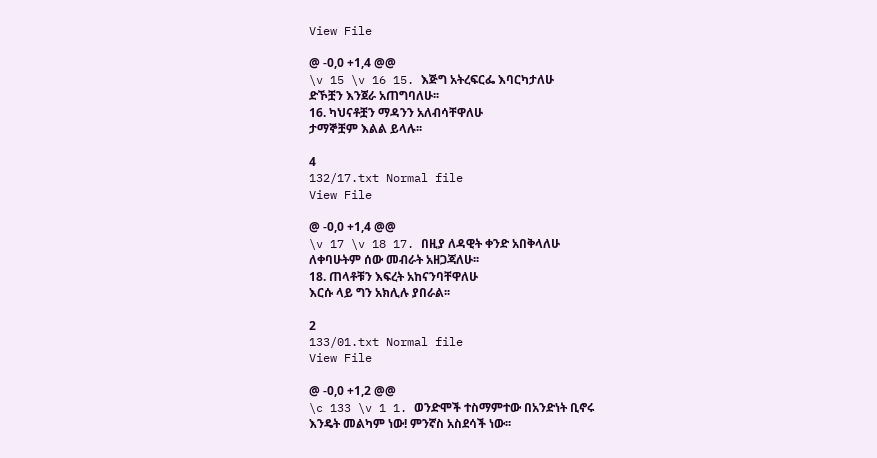View File

@ -0,0 +1,4 @@
\v 15 \v 16 15. እጅግ አትረፍርፌ እባርካታለሁ
ድኾቿን እንጀራ አጠግባለሁ፡፡
16. ካህናቶቿን ማዳንን አለብሳቸዋለሁ
ታማኞቿም እልል ይላሉ፡፡

4
132/17.txt Normal file
View File

@ -0,0 +1,4 @@
\v 17 \v 18 17. በዚያ ለዳዊት ቀንድ አበቅላለሁ
ለቀባሁትም ሰው መብራት አዘጋጃለሁ፡፡
18. ጠላቶቹን እፍረት አከናንባቸዋለሁ
እርሱ ላይ ግን አክሊሉ ያበራል፡፡

2
133/01.txt Normal file
View File

@ -0,0 +1,2 @@
\c 133 \v 1 1. ወንድሞች ተስማምተው በአንድነት ቢኖሩ
እንዴት መልካም ነው! ምንኛስ አስደሳች ነው፡፡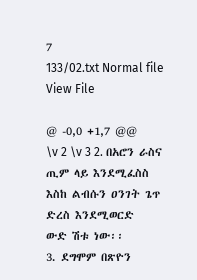7
133/02.txt Normal file
View File

@ -0,0 +1,7 @@
\v 2 \v 3 2. በአሮን ራስና ጢም ላይ እንደሚፈስስ
እስከ ልብሱን ዐንገት ጌጥ ድረስ እንደሚወርድ
ውድ ሽቱ ነው፡፡
3. ደግሞም በጽዮን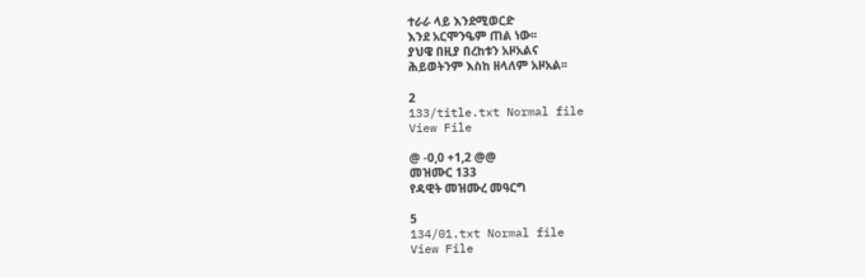ተራራ ላይ እንደሚወርድ
እንደ አርሞንዔም ጠል ነው፡፡
ያህዌ በዚያ በረከቱን አዞአልና
ሕይወትንም እስከ ዘላለም አዞአል፡፡

2
133/title.txt Normal file
View File

@ -0,0 +1,2 @@
መዝሙር 133
የዳዊት መዝሙረ መዓርግ

5
134/01.txt Normal file
View File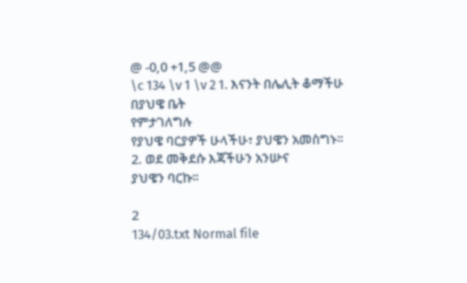@ -0,0 +1,5 @@
\c 134 \v 1 \v 2 1. እናንት በሌሊት ቆማችሁ በያህዌ ቤት
የምታገለግሉ
የያህዌ ባርያዎች ሁላችሁ፣ ያህዌን አመስግኑ፡፡
2. ወደ መቅደሱ እጃችሁን አንሡና
ያህዌን ባርኩ፡፡

2
134/03.txt Normal file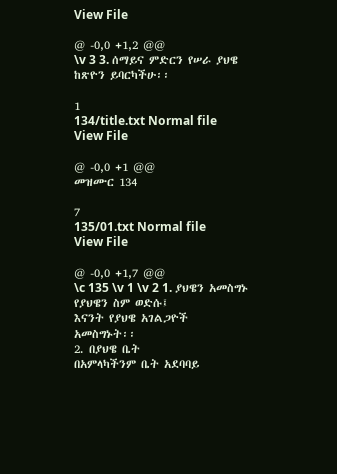View File

@ -0,0 +1,2 @@
\v 3 3. ሰማይና ምድርን የሠራ ያህዌ
ከጽዮን ይባርካችሁ፡፡

1
134/title.txt Normal file
View File

@ -0,0 +1 @@
መዝሙር 134

7
135/01.txt Normal file
View File

@ -0,0 +1,7 @@
\c 135 \v 1 \v 2 1. ያህዌን አመስግኑ
የያህዌን ስም ወድሱ፤
እናንት የያህዌ አገልጋዮች
አመስግኑት፡፡
2. በያህዌ ቤት
በአምላካችንም ቤት አደባባይ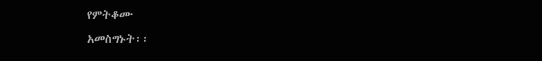የምትቆሙ
አመስግኑት፡፡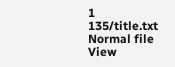1
135/title.txt Normal file
View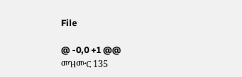File

@ -0,0 +1 @@
መዝሙር 135